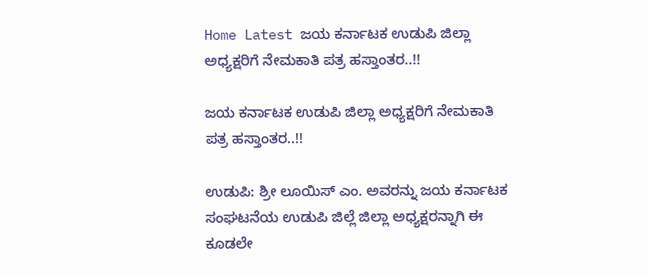Home Latest ಜಯ ಕರ್ನಾಟಕ ಉಡುಪಿ ಜಿಲ್ಲಾ ಅಧ್ಯಕ್ಷರಿಗೆ ನೇಮಕಾತಿ ಪತ್ರ ಹಸ್ತಾಂತರ..!!

ಜಯ ಕರ್ನಾಟಕ ಉಡುಪಿ ಜಿಲ್ಲಾ ಅಧ್ಯಕ್ಷರಿಗೆ ನೇಮಕಾತಿ ಪತ್ರ ಹಸ್ತಾಂತರ..!!

ಉಡುಪಿ: ಶ್ರೀ ಲೂಯಿಸ್ ಎಂ. ಅವರನ್ನು ಜಯ ಕರ್ನಾಟಕ ಸಂಘಟನೆಯ ಉಡುಪಿ ಜಿಲ್ಲೆ ಜಿಲ್ಲಾ ಅಧ್ಯಕ್ಷರನ್ನಾಗಿ ಈ ಕೂಡಲೇ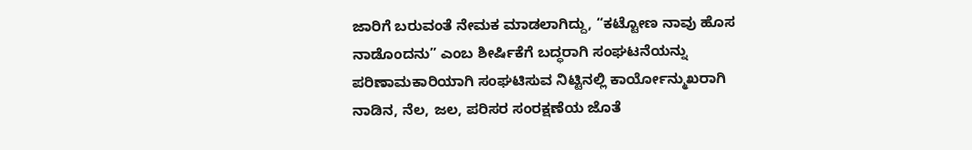ಜಾರಿಗೆ ಬರುವಂತೆ ನೇಮಕ ಮಾಡಲಾಗಿದ್ದು, “ಕಟ್ಟೋಣ ನಾವು ಹೊಸ ನಾಡೊಂದನು” ಎಂಬ ಶೀರ್ಷಿಕೆಗೆ ಬದ್ಧರಾಗಿ ಸಂಘಟನೆಯನ್ನು ಪರಿಣಾಮಕಾರಿಯಾಗಿ ಸಂಘಟಿಸುವ ನಿಟ್ಟಿನಲ್ಲಿ ಕಾರ್ಯೋನ್ಮುಖರಾಗಿ ನಾಡಿನ, ನೆಲ, ಜಲ, ಪರಿಸರ ಸಂರಕ್ಷಣೆಯ ಜೊತೆ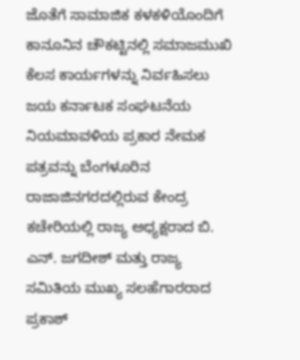ಜೊತೆಗೆ ಸಾಮಾಜಿಕ ಕಳಕಳಿಯೊಂದಿಗೆ ಕಾನೂನಿನ ಚೌಕಟ್ಟಿನಲ್ಲಿ ಸಮಾಜಮುಖಿ ಕೆಲಸ ಕಾರ್ಯಗಳನ್ನು ನಿರ್ವಹಿಸಲು ಜಯ ಕರ್ನಾಟಕ ಸಂಘಟನೆಯ ನಿಯಮಾವಳಿಯ ಪ್ರಕಾರ ನೇಮಕ ಪತ್ರವನ್ನು ಬೆಂಗಳೂರಿನ ರಾಜಾಜಿನಗರದಲ್ಲಿರುವ ಕೇಂದ್ರ ಕಚೇರಿಯಲ್ಲಿ ರಾಜ್ಯ ಅಧ್ಯಕ್ಷರಾದ ಬಿ. ಎನ್. ಜಗದೀಶ್ ಮತ್ತು ರಾಜ್ಯ ಸಮಿತಿಯ ಮುಖ್ಯ ಸಲಹೆಗಾರರಾದ ಪ್ರಕಾಶ್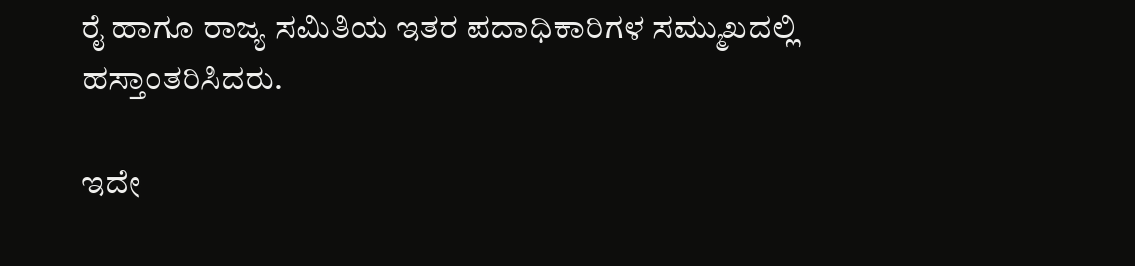ರೈ ಹಾಗೂ ರಾಜ್ಯ ಸಮಿತಿಯ ಇತರ ಪದಾಧಿಕಾರಿಗಳ ಸಮ್ಮುಖದಲ್ಲಿ ಹಸ್ತಾಂತರಿಸಿದರು.

ಇದೇ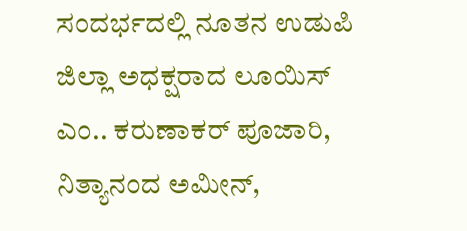ಸಂದರ್ಭದಲ್ಲಿ ನೂತನ ಉಡುಪಿ ಜಿಲ್ಲಾ ಅಧಕ್ಷರಾದ ಲೂಯಿಸ್ ಎಂ.. ಕರುಣಾಕರ್ ಪೂಜಾರಿ, ನಿತ್ಯಾನಂದ ಅಮೀನ್,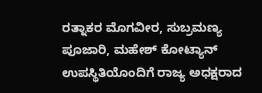ರತ್ನಾಕರ ಮೊಗವೀರ, ಸುಬ್ರಮಣ್ಯ ಪೂಜಾರಿ, ಮಹೇಶ್ ಕೋಟ್ಯಾನ್ ಉಪಸ್ಥಿತಿಯೊಂದಿಗೆ ರಾಜ್ಯ ಅಧಕ್ಷರಾದ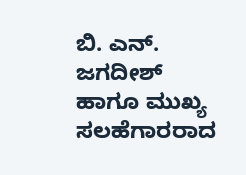ಬಿ. ಎನ್. ಜಗದೀಶ್ ಹಾಗೂ ಮುಖ್ಯ ಸಲಹೆಗಾರರಾದ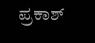ಪ್ರಕಾಶ್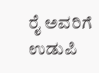ರೈ ಅವರಿಗೆ ಉಡುಪಿ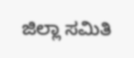ಜಿಲ್ಲಾ ಸಮಿತಿ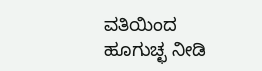ವತಿಯಿಂದ ಹೂಗುಚ್ಛ ನೀಡಿ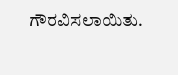ಗೌರವಿಸಲಾಯಿತು.